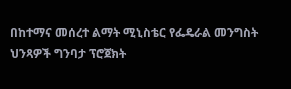በከተማና መሰረተ ልማት ሚኒስቴር የፌዴራል መንግስት ህንጻዎች ግንባታ ፕሮጀክት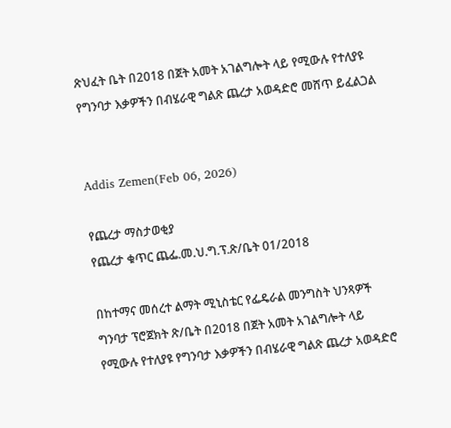ጽህፈት ቤት በ2018 በጀት አመት አገልግሎት ላይ የሚውሉ የተለያዩ የግንባታ እቃዎችን በብሄራዊ ግልጽ ጨረታ አወዳድሮ መሸጥ ይፈልጋል


Addis Zemen(Feb 06, 2026)

የጨረታ ማስታወቂያ
የጨረታ ቁጥር ጨፌ.መ.ህ.ግ.ፕ.ጽ/ቤት 01/2018

በከተማና መሰረተ ልማት ሚኒስቴር የፌዴራል መንግስት ህንጻዎች ግንባታ ፕሮጀክት ጽ/ቤት በ2018 በጀት አመት አገልግሎት ላይ የሚውሉ የተለያዩ የግንባታ እቃዎችን በብሄራዊ ግልጽ ጨረታ አወዳድሮ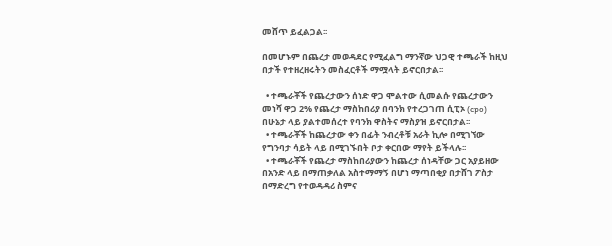መሸጥ ይፈልጋል፡፡

በመሆኑም በጨረታ መወዳደር የሚፈልግ ማንኛው ህጋዊ ተጫራች ከዚህ በታች የተዘረዘሩትን መስፈርቶች ማሟላት ይኖርበታል፡፡

  • ተጫራቾች የጨረታውን ሰነድ ዋጋ ሞልተው ሲመልሱ የጨረታውን መነሻ ዋጋ 2% የጨረታ ማስከበሪያ በባንክ የተረጋገጠ ሲፒኦ (cpo) በሁኔታ ላይ ያልተመሰረተ የባንክ ዋስትና ማስያዝ ይኖርበታል፡፡
  • ተጫራቾች ከጨረታው ቀን በፊት ንብረቶቹ አራት ኪሎ በሚገኘው የግንባታ ሳይት ላይ በሚገኙበት ቦታ ቀርበው ማየት ይችላሉ፡፡
  • ተጫራቾች የጨረታ ማስከበሪያውን ከጨረታ ሰነዳቸው ጋር አያይዘው በአንድ ላይ በማጠቃለል አስተማማኝ በሆነ ማጣበቂያ በታሸገ ፖስታ በማድረግ የተወዳዳሪ ስምና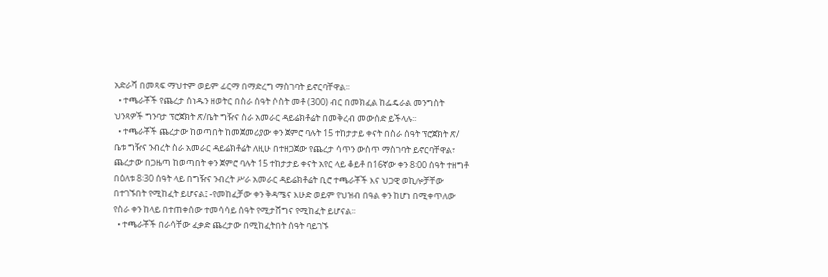አድራሻ በመጻፍ ማህተም ወይም ፊርማ በማድረግ ማስገባት ይኖርባቸዋል፡፡
  • ተጫራቾች የጨረታ ሰነዱን ዘወትር በስራ ሰዓት ሶስት መቶ (300) ብር በመክፈል ከፌዴራል መንግስት ህንጻዎች ግንባታ ፕሮጀክት ጽ/ቤት ግዥና ስራ አመራር ዳይሬክቶሬት በመቅረብ መውሰድ ይችላሉ፡፡
  • ተጫራቾች ጨረታው ከወጣበት ከመጀመሪያው ቀን ጀምሮ ባሉት 15 ተከታታይ ቀናት በስራ ሰዓት ፕሮጀክት ጽ/ ቤቱ ግዥና ንብረት ስራ አመራር ዳይሬክቶሬት ለዚሁ በተዘጋጀው የጨረታ ሳጥን ውስጥ ማስገባት ይኖርባቸዋል፣ ጨረታው በጋዜጣ ከወጣበት ቀን ጀምሮ ባሉት 15 ተከታታይ ቀናት አየር ላይ ቆይቶ በ16ኛው ቀን 8፡00 ሰዓት ተዘግቶ በዕለቱ 8፡30 ሰዓት ላይ በግዥና ንብረት ሥራ አመራር ዳይሬክቶሬት ቢሮ ተጫራቾች እና ህጋዊ ወኪሎቻቸው በተገኙበት የሚከፈት ይሆናል፤ -የመከፈቻው ቀን ቅዳሜና እሁድ ወይም የህዝብ በዓል ቀን ከሆነ በሚቀጥለው የስራ ቀን ከላይ በተጠቀሰው ተመሳሳይ ሰዓት የሚታሸግና የሚከፈት ይሆናል፡፡
  • ተጫራቾች በራሳቸው ፈቃድ ጨረታው በሚከፈትበት ሰዓት ባይገኙ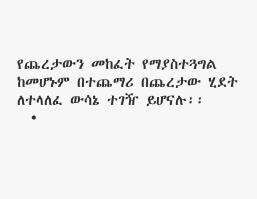የጨረታውን መከፈት የማያስተጓግል ከመሆኑም በተጨማሪ በጨረታው ሂደት ለተላለፈ ውሳኔ ተገዥ ይሆናሉ፡፡
  •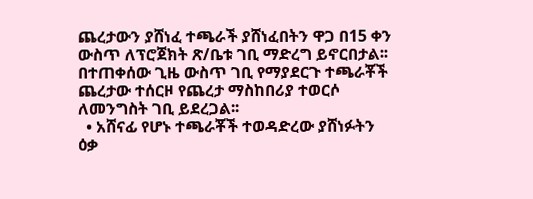ጨረታውን ያሸነፈ ተጫራች ያሸነፈበትን ዋጋ በ15 ቀን ውስጥ ለፕሮጀክት ጽ/ቤቱ ገቢ ማድረግ ይኖርበታል፡፡ በተጠቀሰው ጊዜ ውስጥ ገቢ የማያደርጉ ተጫራቾች ጨረታው ተሰርዞ የጨረታ ማስከበሪያ ተወርሶ ለመንግስት ገቢ ይደረጋል፡፡
  • አሸናፊ የሆኑ ተጫራቾች ተወዳድረው ያሸነፉትን ዕቃ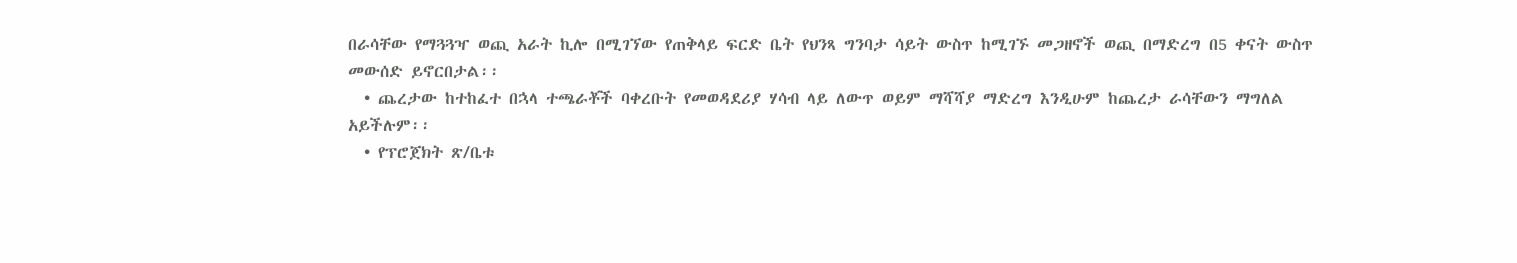በራሳቸው የማጓጓዣ ወጪ አራት ኪሎ በሚገኘው የጠቅላይ ፍርድ ቤት የህንጻ ግንባታ ሳይት ውስጥ ከሚገኙ መጋዘኖች ወጪ በማድረግ በ5 ቀናት ውስጥ መውሰድ ይኖርበታል፡፡
  • ጨረታው ከተከፈተ በኋላ ተጫራቾች ባቀረቡት የመወዳደሪያ ሃሳብ ላይ ለውጥ ወይም ማሻሻያ ማድረግ እንዲሁም ከጨረታ ራሳቸውን ማግለል አይችሉም፡፡
  • የፕሮጀክት ጽ/ቤቱ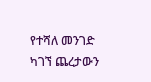የተሻለ መንገድ ካገኘ ጨረታውን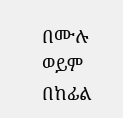በሙሉ ወይም በከፊል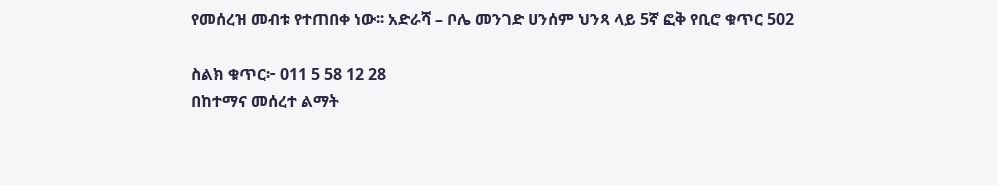የመሰረዝ መብቱ የተጠበቀ ነው፡፡ አድራሻ – ቦሌ መንገድ ሀንሰም ህንጻ ላይ 5ኛ ፎቅ የቢሮ ቁጥር 502

ስልክ ቁጥር፦ 011 5 58 12 28
በከተማና መሰረተ ልማት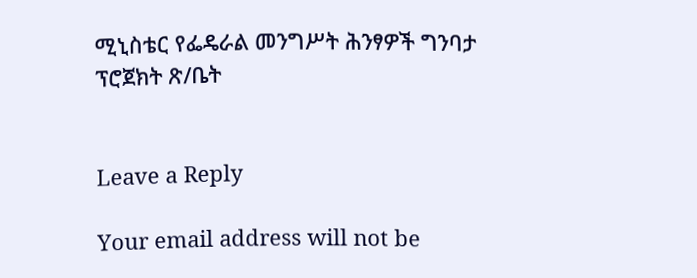ሚኒስቴር የፌዴራል መንግሥት ሕንፃዎች ግንባታ ፕሮጀክት ጽ/ቤት


Leave a Reply

Your email address will not be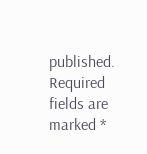published. Required fields are marked *